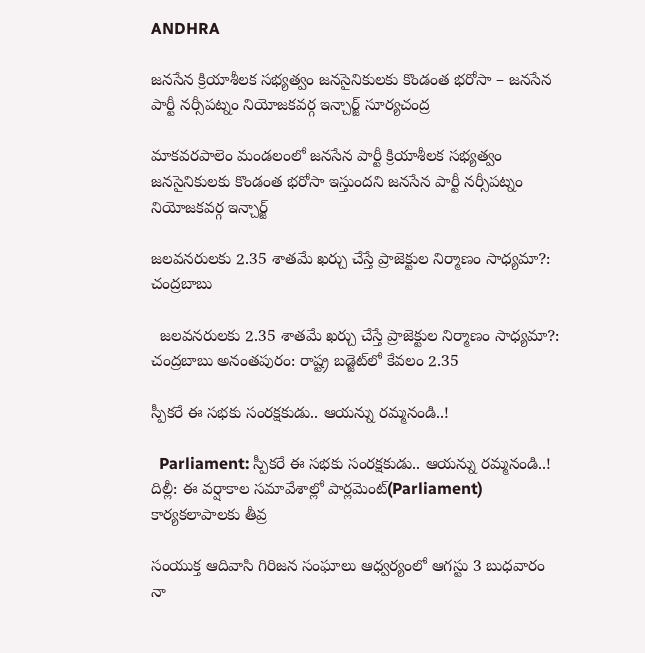ANDHRA

జనసేన క్రియాశీలక సభ్యత్వం జనసైనికులకు కొండంత భరోసా – జనసేన పార్టీ నర్సీపట్నం నియోజకవర్గ ఇన్చార్జ్ సూర్యచంద్ర

మాకవరపాలెం మండలంలో జనసేన పార్టీ క్రియాశీలక సభ్యత్వం జనసైనికులకు కొండంత భరోసా ఇస్తుందని జనసేన పార్టీ నర్సీపట్నం నియోజకవర్గ ఇన్చార్జ్

జలవనరులకు 2.35 శాతమే ఖర్చు చేస్తే ప్రాజెక్టుల నిర్మాణం సాధ్యమా?: చంద్రబాబు

  జలవనరులకు 2.35 శాతమే ఖర్చు చేస్తే ప్రాజెక్టుల నిర్మాణం సాధ్యమా?: చంద్రబాబు అనంతపురం: రాష్ట్ర బడ్జెట్‌లో కేవలం 2.35

స్పీకరే ఈ సభకు సంరక్షకుడు.. ఆయన్ను రమ్మనండి..!

  Parliament: స్పీకరే ఈ సభకు సంరక్షకుడు.. ఆయన్ను రమ్మనండి..! దిల్లీ: ఈ వర్షాకాల సమావేశాల్లో పార్లమెంట్(Parliament) కార్యకలాపాలకు తీవ్ర

సంయుక్త ఆదివాసి గిరిజన సంఘాలు ఆధ్వర్యంలో ఆగస్టు 3 బుధవారం నా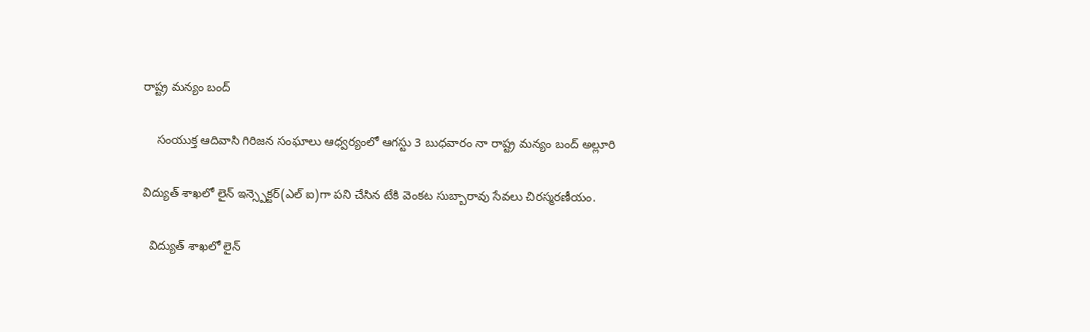రాష్ట్ర మన్యం బంద్

    సంయుక్త ఆదివాసి గిరిజన సంఘాలు ఆధ్వర్యంలో ఆగస్టు 3 బుధవారం నా రాష్ట్ర మన్యం బంద్ అల్లూరి

విద్యుత్ శాఖలో లైన్ ఇన్స్పెక్టర్(ఎల్ ఐ)గా పని చేసిన టేకి వెంకట సుబ్బారావు సేవలు చిరస్మరణీయం.

  విద్యుత్ శాఖలో లైన్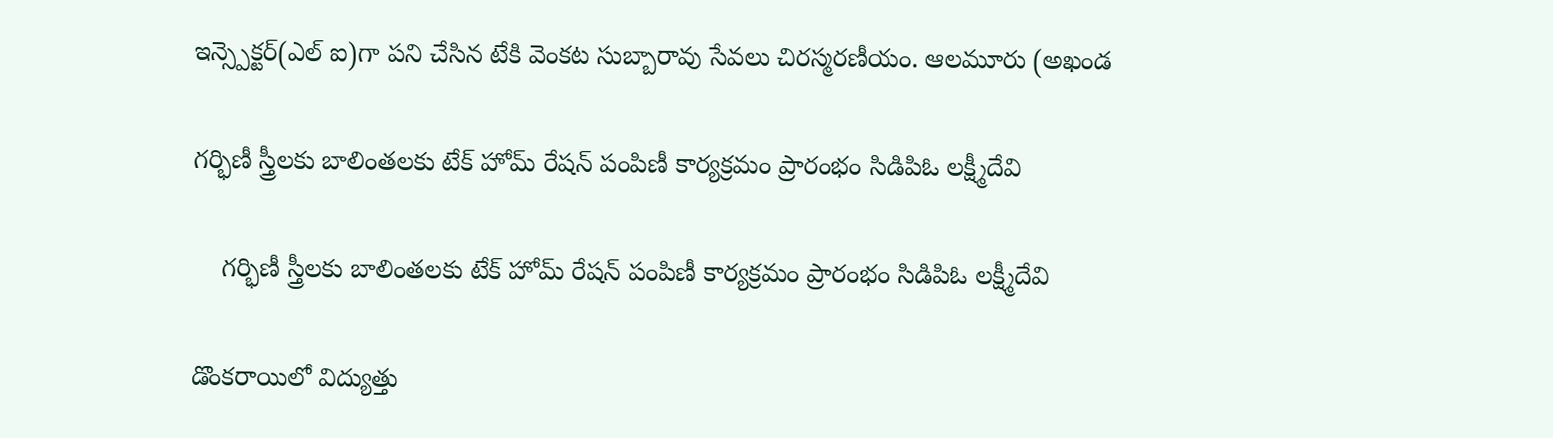ఇన్స్పెక్టర్(ఎల్ ఐ)గా పని చేసిన టేకి వెంకట సుబ్బారావు సేవలు చిరస్మరణీయం. ఆలమూరు (అఖండ

గర్భిణీ స్త్రీలకు బాలింతలకు టేక్ హోమ్ రేషన్ పంపిణీ కార్యక్రమం ప్రారంభం సిడిపిఓ లక్ష్మీదేవి

    గర్భిణీ స్త్రీలకు బాలింతలకు టేక్ హోమ్ రేషన్ పంపిణీ కార్యక్రమం ప్రారంభం సిడిపిఓ లక్ష్మీదేవి

డొంకరాయిలో విద్యుత్తు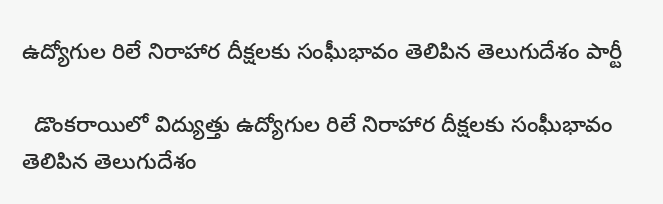ఉద్యోగుల రిలే నిరాహార దీక్షలకు సంఘీభావం తెలిపిన తెలుగుదేశం పార్టీ

  డొంకరాయిలో విద్యుత్తు ఉద్యోగుల రిలే నిరాహార దీక్షలకు సంఘీభావం తెలిపిన తెలుగుదేశం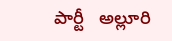పార్టీ   అల్లూరి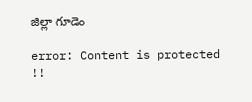జిల్లా గూడెం

error: Content is protected !!